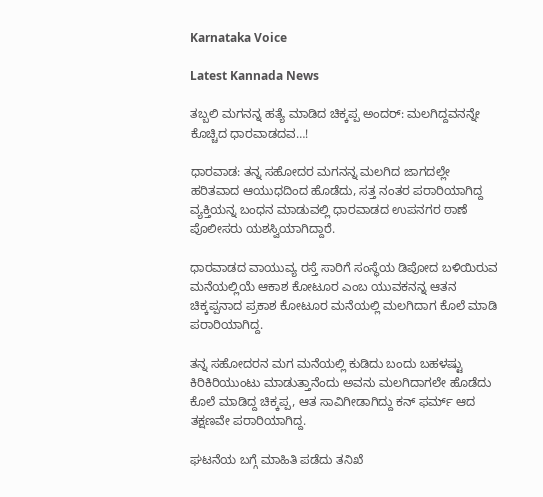Karnataka Voice

Latest Kannada News

ತಬ್ಬಲಿ ಮಗನನ್ನ ಹತ್ಯೆ ಮಾಡಿದ ಚಿಕ್ಕಪ್ಪ ಅಂದರ್: ಮಲಗಿದ್ದವನನ್ನೇ ಕೊಚ್ಚಿದ ಧಾರವಾಡದವ…!

ಧಾರವಾಡ: ತನ್ನ ಸಹೋದರ ಮಗನನ್ನ ಮಲಗಿದ ಜಾಗದಲ್ಲೇ ಹರಿತವಾದ ಆಯುಧದಿಂದ ಹೊಡೆದು, ಸತ್ತ ನಂತರ ಪರಾರಿಯಾಗಿದ್ದ ವ್ಯಕ್ತಿಯನ್ನ ಬಂಧನ ಮಾಡುವಲ್ಲಿ ಧಾರವಾಡದ ಉಪನಗರ ಠಾಣೆ ಪೊಲೀಸರು ಯಶಸ್ವಿಯಾಗಿದ್ದಾರೆ.

ಧಾರವಾಡದ ವಾಯುವ್ಯ ರಸ್ತೆ ಸಾರಿಗೆ ಸಂಸ್ಥೆಯ ಡಿಪೋದ ಬಳಿಯಿರುವ ಮನೆಯಲ್ಲಿಯೆ ಆಕಾಶ ಕೋಟೂರ ಎಂಬ ಯುವಕನನ್ನ ಆತನ ಚಿಕ್ಕಪ್ಪನಾದ ಪ್ರಕಾಶ ಕೋಟೂರ ಮನೆಯಲ್ಲಿ ಮಲಗಿದಾಗ ಕೊಲೆ ಮಾಡಿ ಪರಾರಿಯಾಗಿದ್ದ.

ತನ್ನ ಸಹೋದರನ ಮಗ ಮನೆಯಲ್ಲಿ ಕುಡಿದು ಬಂದು ಬಹಳಷ್ಟು ಕಿರಿಕಿರಿಯುಂಟು ಮಾಡುತ್ತಾನೆಂದು ಅವನು ಮಲಗಿದಾಗಲೇ ಹೊಡೆದು ಕೊಲೆ ಮಾಡಿದ್ದ ಚಿಕ್ಕಪ್ಪ, ಆತ ಸಾವಿಗೀಡಾಗಿದ್ದು ಕನ್ ಫರ್ಮ್ ಆದ ತಕ್ಷಣವೇ ಪರಾರಿಯಾಗಿದ್ದ.

ಘಟನೆಯ ಬಗ್ಗೆ ಮಾಹಿತಿ ಪಡೆದು ತನಿಖೆ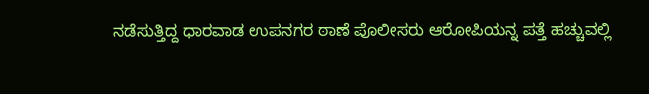ನಡೆಸುತ್ತಿದ್ದ ಧಾರವಾಡ ಉಪನಗರ ಠಾಣೆ ಪೊಲೀಸರು ಆರೋಪಿಯನ್ನ ಪತ್ತೆ ಹಚ್ಚುವಲ್ಲಿ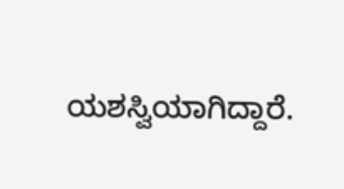ಯಶಸ್ವಿಯಾಗಿದ್ದಾರೆ.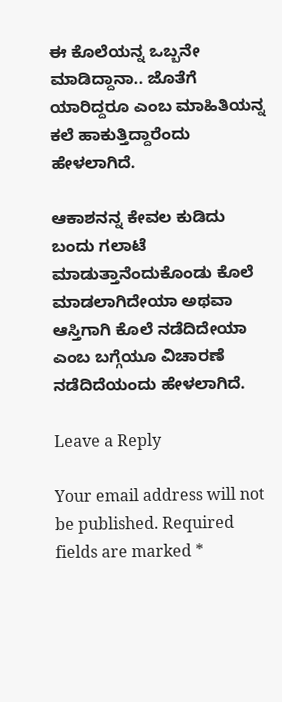ಈ ಕೊಲೆಯನ್ನ ಒಬ್ಬನೇ ಮಾಡಿದ್ದಾನಾ.. ಜೊತೆಗೆ ಯಾರಿದ್ದರೂ ಎಂಬ ಮಾಹಿತಿಯನ್ನ ಕಲೆ ಹಾಕುತ್ತಿದ್ದಾರೆಂದು ಹೇಳಲಾಗಿದೆ.

ಆಕಾಶನನ್ನ ಕೇವಲ ಕುಡಿದು ಬಂದು ಗಲಾಟೆ ಮಾಡುತ್ತಾನೆಂದುಕೊಂಡು ಕೊಲೆ ಮಾಡಲಾಗಿದೇಯಾ ಅಥವಾ ಆಸ್ತಿಗಾಗಿ ಕೊಲೆ ನಡೆದಿದೇಯಾ ಎಂಬ ಬಗ್ಗೆಯೂ ವಿಚಾರಣೆ ನಡೆದಿದೆಯಂದು ಹೇಳಲಾಗಿದೆ.

Leave a Reply

Your email address will not be published. Required fields are marked *